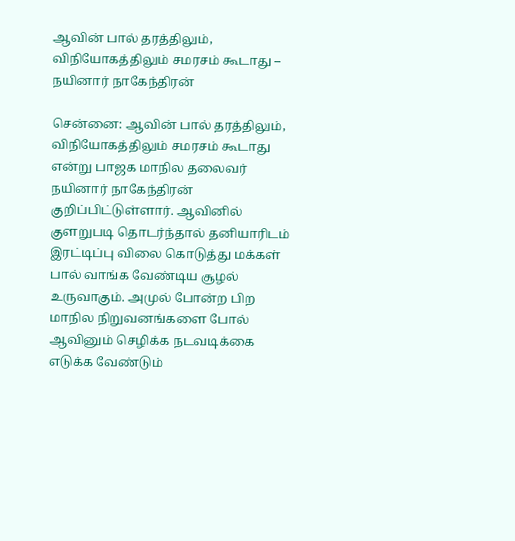ஆவின் பால் தரத்திலும், விநியோகத்திலும் சமரசம் கூடாது – நயினார் நாகேந்திரன்

சென்னை: ஆவின் பால் தரத்திலும், விநியோகத்திலும் சமரசம் கூடாது என்று பாஜக மாநில தலைவர் நயினார் நாகேந்திரன் குறிப்பிட்டுள்ளார். ஆவினில் குளறுபடி தொடர்ந்தால் தனியாரிடம் இரட்டிப்பு விலை கொடுத்து மக்கள் பால் வாங்க வேண்டிய சூழல் உருவாகும். அமுல் போன்ற பிற மாநில நிறுவனங்களை போல் ஆவினும் செழிக்க நடவடிக்கை எடுக்க வேண்டும்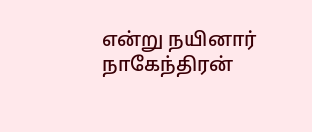என்று நயினார் நாகேந்திரன்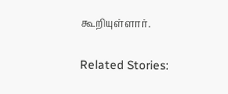கூறியுள்ளார்.

Related Stories: